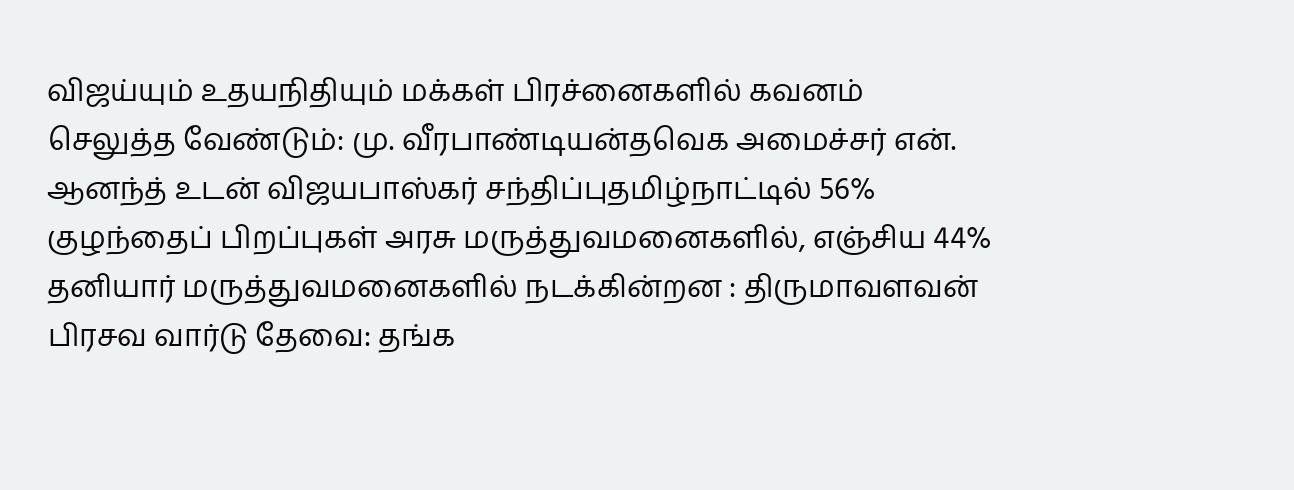விஜய்யும் உதயநிதியும் மக்கள் பிரச்னைகளில் கவனம் செலுத்த வேண்டும்: மு. வீரபாண்டியன்தவெக அமைச்சர் என். ஆனந்த் உடன் விஜயபாஸ்கர் சந்திப்புதமிழ்நாட்டில் 56% குழந்தைப் பிறப்புகள் அரசு மருத்துவமனைகளில், எஞ்சிய 44% தனியார் மருத்துவமனைகளில் நடக்கின்றன : திருமாவளவன் பிரசவ வார்டு தேவை: தங்க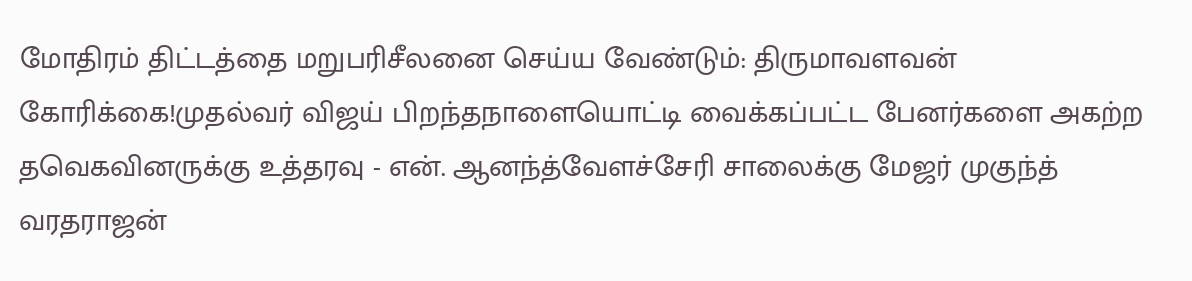மோதிரம் திட்டத்தை மறுபரிசீலனை செய்ய வேண்டும்: திருமாவளவன் கோரிக்கை!முதல்வர் விஜய் பிறந்தநாளையொட்டி வைக்கப்பட்ட பேனர்களை அகற்ற தவெகவினருக்கு உத்தரவு - என். ஆனந்த்வேளச்சேரி சாலைக்கு மேஜர் முகுந்த் வரதராஜன்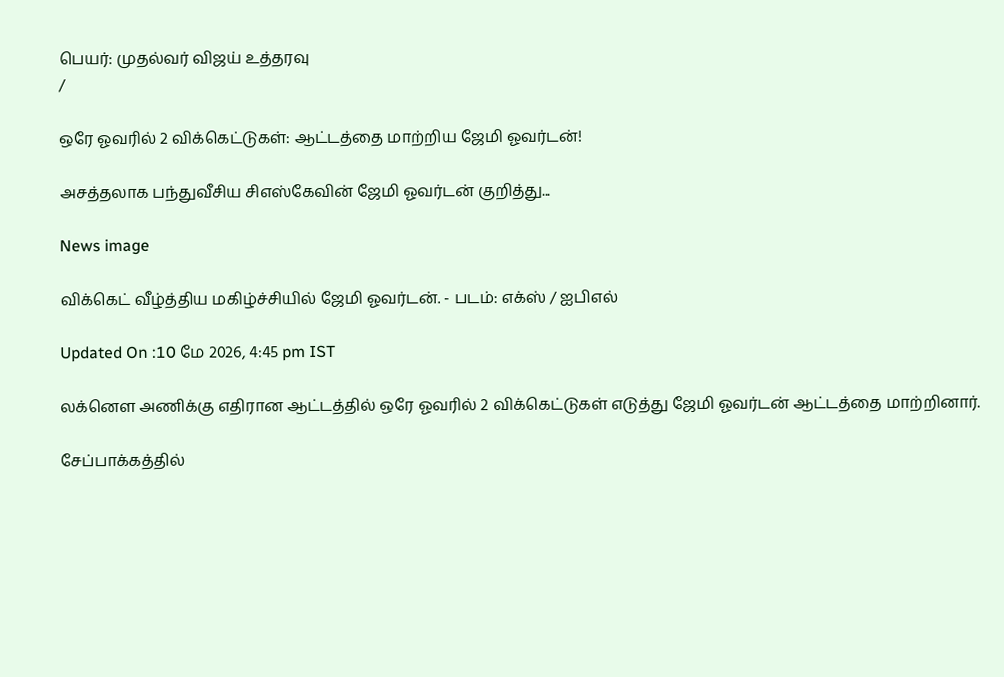பெயர்: முதல்வர் விஜய் உத்தரவு
/

ஒரே ஓவரில் 2 விக்கெட்டுகள்: ஆட்டத்தை மாற்றிய ஜேமி ஓவர்டன்!

அசத்தலாக பந்துவீசிய சிஎஸ்கேவின் ஜேமி ஓவர்டன் குறித்து...

News image

விக்கெட் வீழ்த்திய மகிழ்ச்சியில் ஜேமி ஓவர்டன். - படம்: எக்ஸ் / ஐபிஎல்

Updated On :10 மே 2026, 4:45 pm IST

லக்னௌ அணிக்கு எதிரான ஆட்டத்தில் ஒரே ஓவரில் 2 விக்கெட்டுகள் எடுத்து ஜேமி ஓவர்டன் ஆட்டத்தை மாற்றினார்.

சேப்பாக்கத்தில்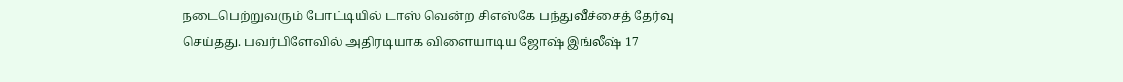நடைபெற்றுவரும் போட்டியில் டாஸ் வென்ற சிஎஸ்கே பந்துவீச்சைத் தேர்வு செய்தது. பவர்பிளேவில் அதிரடியாக விளையாடிய ஜோஷ் இங்லீஷ் 17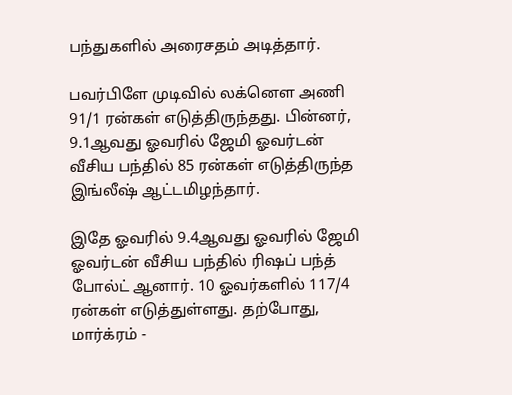பந்துகளில் அரைசதம் அடித்தார்.

பவர்பிளே முடிவில் லக்னௌ அணி 91/1 ரன்கள் எடுத்திருந்தது. பின்னர், 9.1ஆவது ஓவரில் ஜேமி ஓவர்டன் வீசிய பந்தில் 85 ரன்கள் எடுத்திருந்த இங்லீஷ் ஆட்டமிழந்தார்.

இதே ஓவரில் 9.4ஆவது ஓவரில் ஜேமி ஓவர்டன் வீசிய பந்தில் ரிஷப் பந்த் போல்ட் ஆனார். 10 ஓவர்களில் 117/4 ரன்கள் எடுத்துள்ளது. தற்போது, மார்க்ரம் -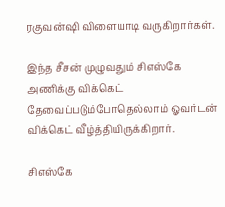ரகுவன்ஷி விளையாடி வருகிறார்கள்.

இந்த சீசன் முழுவதும் சிஎஸ்கே அணிக்கு விக்கெட் தேவைப்படும்போதெல்லாம் ஓவர்டன் விக்கெட் வீழ்த்தியிருக்கிறார்.

சிஎஸ்கே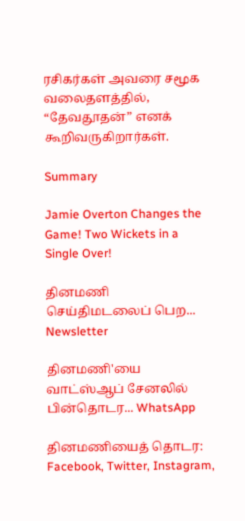ரசிகர்கள் அவரை சமூக வலைதளத்தில், “தேவதூதன்” எனக் கூறிவருகிறார்கள்.

Summary

Jamie Overton Changes the Game! Two Wickets in a Single Over!

தினமணி செய்திமடலைப் பெற... Newsletter

தினமணி'யை வாட்ஸ்ஆப் சேனலில் பின்தொடர... WhatsApp

தினமணியைத் தொடர: Facebook, Twitter, Instagram,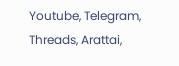Youtube, Telegram, Threads, Arattai,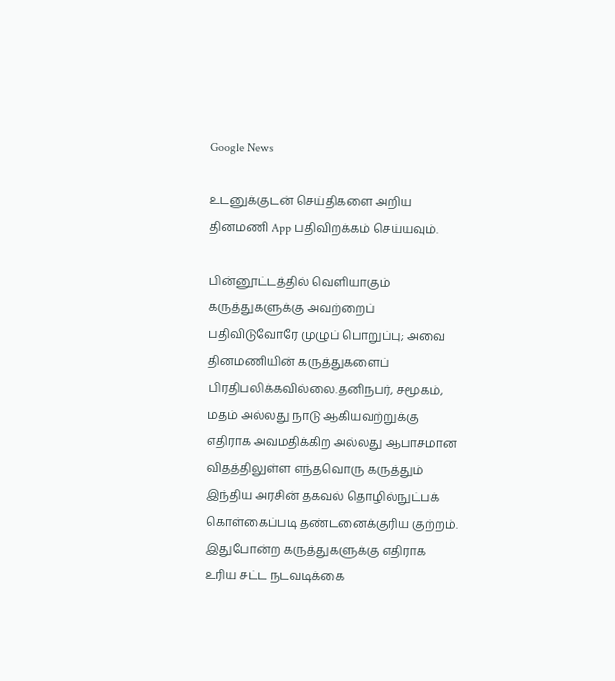Google News

உடனுக்குடன் செய்திகளை அறிய தினமணி App பதிவிறக்கம் செய்யவும்.

பின்னூட்டத்தில் வெளியாகும் கருத்துகளுக்கு அவற்றைப் பதிவிடுவோரே முழுப் பொறுப்பு; அவை தினமணியின் கருத்துகளைப் பிரதிபலிக்கவில்லை.தனிநபர், சமூகம், மதம் அல்லது நாடு ஆகியவற்றுக்கு எதிராக அவமதிக்கிற அல்லது ஆபாசமான விதத்திலுள்ள எந்தவொரு கருத்தும் இந்திய அரசின் தகவல் தொழில்நுட்பக் கொள்கைப்படி தண்டனைக்குரிய குற்றம். இதுபோன்ற கருத்துகளுக்கு எதிராக உரிய சட்ட நடவடிக்கை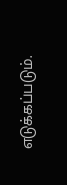எடுக்கப்படும்.